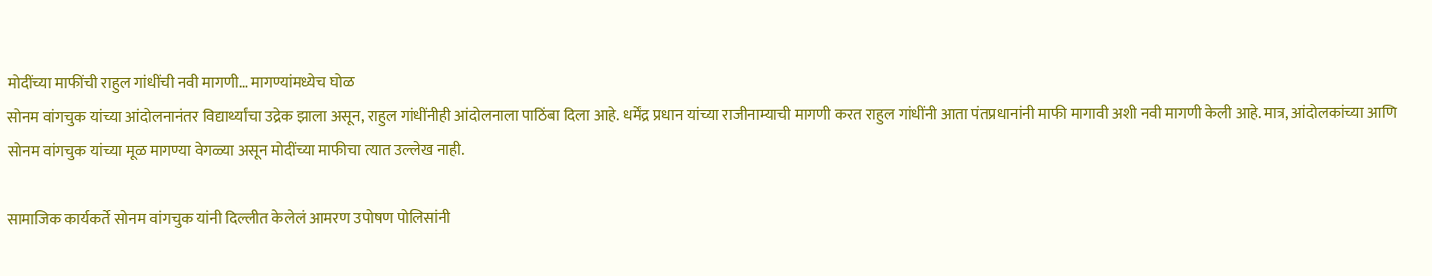मोदींच्या माफींची राहुल गांधींची नवी मागणी… मागण्यांमध्येच घोळ
सोनम वांगचुक यांच्या आंदोलनानंतर विद्यार्थ्यांचा उद्रेक झाला असून, राहुल गांधींनीही आंदोलनाला पाठिंबा दिला आहे. धर्मेंद्र प्रधान यांच्या राजीनाम्याची मागणी करत राहुल गांधींनी आता पंतप्रधानांनी माफी मागावी अशी नवी मागणी केली आहे. मात्र, आंदोलकांच्या आणि सोनम वांगचुक यांच्या मूळ मागण्या वेगळ्या असून मोदींच्या माफीचा त्यात उल्लेख नाही.

सामाजिक कार्यकर्ते सोनम वांगचुक यांनी दिल्लीत केलेलं आमरण उपोषण पोलिसांनी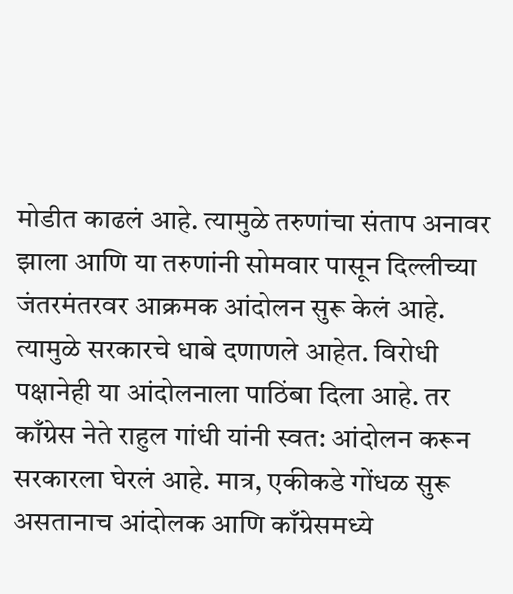मोडीत काढलं आहे. त्यामुळे तरुणांचा संताप अनावर झाला आणि या तरुणांनी सोमवार पासून दिल्लीच्या जंतरमंतरवर आक्रमक आंदोलन सुरू केलं आहे. त्यामुळे सरकारचे धाबे दणाणले आहेत. विरोधी पक्षानेही या आंदोलनाला पाठिंबा दिला आहे. तर काँग्रेस नेते राहुल गांधी यांनी स्वत: आंदोलन करून सरकारला घेरलं आहे. मात्र, एकीकडे गोंधळ सुरू असतानाच आंदोलक आणि काँग्रेसमध्ये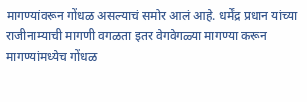मागण्यांवरून गोंधळ असल्याचं समोर आलं आहे. धर्मेंद्र प्रधान यांच्या राजीनाम्याची मागणी वगळता इतर वेगवेगळ्या मागण्या करून मागण्यांमध्येच गोंधळ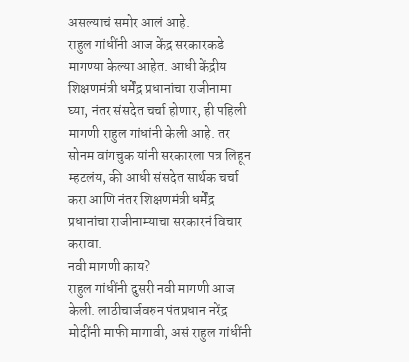असल्याचं समोर आलं आहे.
राहुल गांधींनी आज केंद्र सरकारकडे मागण्या केल्या आहेत. आधी केंद्रीय शिक्षणमंत्री धर्मेंद्र प्रधानांचा राजीनामा घ्या, नंतर संसदेत चर्चा होणार, ही पहिली मागणी राहुल गांधांनी केली आहे. तर सोनम वांगचुक यांनी सरकारला पत्र लिहून म्हटलंय, की आधी संसदेत सार्थक चर्चा करा आणि नंतर शिक्षणमंत्री धर्मेंद्र प्रधानांचा राजीनाम्याचा सरकारनं विचार करावा.
नवी मागणी काय?
राहुल गांधींनी दुसरी नवी मागणी आज केली. लाठीचार्जवरुन पंतप्रधान नरेंद्र मोदींनी माफी मागावी, असं राहुल गांधींनी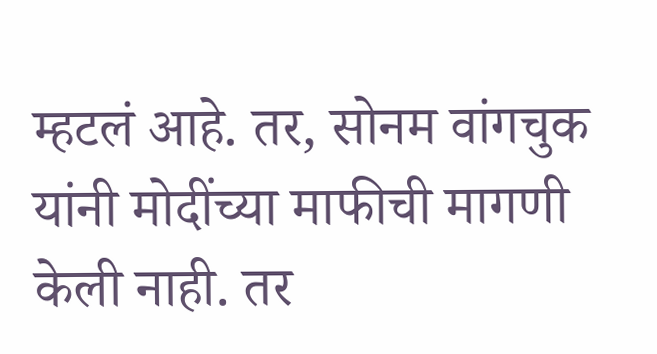म्हटलं आहे. तर, सोनम वांगचुक यांनी मोदींच्या माफीची मागणी केली नाही. तर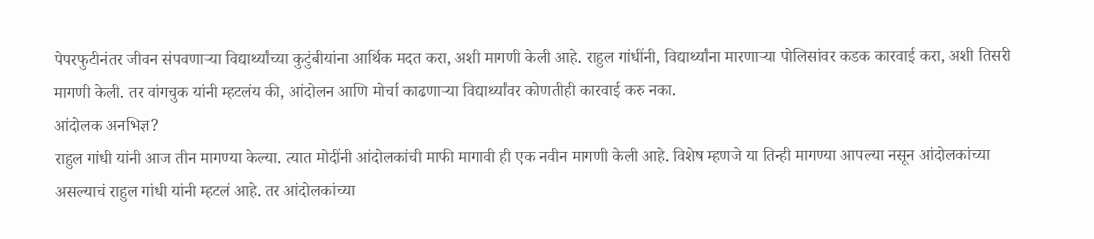पेपरफुटीनंतर जीवन संपवणाऱ्या विद्यार्थ्यांच्या कुटुंबीयांना आर्थिक मदत करा, अशी मागणी केली आहे. राहुल गांधींनी, विद्यार्थ्यांना मारणाऱ्या पोलिसांवर कडक कारवाई करा, अशी तिसरी मागणी केली. तर वांगचुक यांनी म्हटलंय की, आंदोलन आणि मोर्चा काढणाऱ्या विद्यार्थ्यांवर कोणतीही कारवाई करु नका.
आंदोलक अनभिज्ञ?
राहुल गांधी यांनी आज तीन मागण्या केल्या. त्यात मोदींनी आंदोलकांची माफी मागावी ही एक नवीन मागणी केली आहे. विशेष म्हणजे या तिन्ही मागण्या आपल्या नसून आंदोलकांच्या असल्याचं राहुल गांधी यांनी म्हटलं आहे. तर आंदोलकांच्या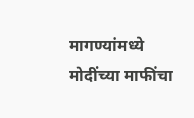मागण्यांमध्ये मोदींच्या माफींचा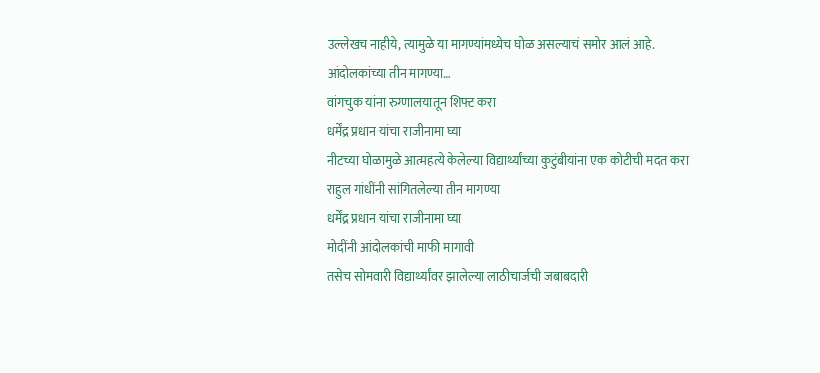उल्लेखच नाहीये, त्यामुळे या मागण्यांमध्येच घोळ असल्याचं समोर आलं आहे.
आंदोलकांच्या तीन मागण्या…
वांगचुक यांना रुग्णालयातून शिफ्ट करा
धर्मेंद्र प्रधान यांचा राजीनामा घ्या
नीटच्या घोळामुळे आत्महत्ये केलेल्या विद्यार्थ्यांच्या कुटुंबीयांना एक कोटीची मदत करा
राहुल गांधींनी सांगितलेल्या तीन मागण्या
धर्मेंद्र प्रधान यांचा राजीनामा घ्या
मोदींनी आंदोलकांची माफी मागावी
तसेच सोमवारी विद्यार्थ्यांवर झालेल्या लाठीचार्जची जबाबदारी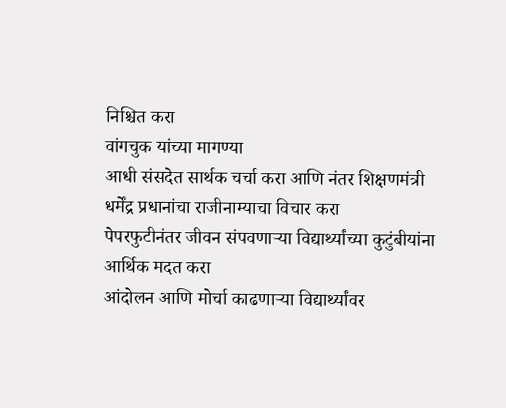निश्चित करा
वांगचुक यांच्या मागण्या
आधी संसदेत सार्थक चर्चा करा आणि नंतर शिक्षणमंत्री धर्मेंद्र प्रधानांचा राजीनाम्याचा विचार करा
पेपरफुटीनंतर जीवन संपवणाऱ्या विद्यार्थ्यांच्या कुटुंबीयांना आर्थिक मदत करा
आंदोलन आणि मोर्चा काढणाऱ्या विद्यार्थ्यांवर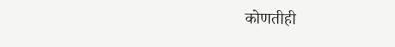कोणतीही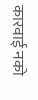कारवाई नको